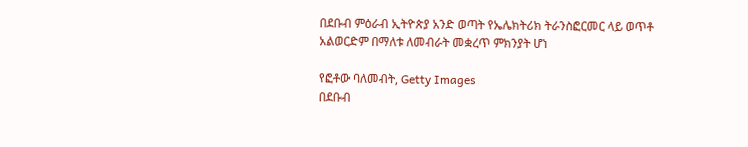በደቡብ ምዕራብ ኢትዮጵያ አንድ ወጣት የኤሌክትሪክ ትራንስፎርመር ላይ ወጥቶ አልወርድም በማለቱ ለመብራት መቋረጥ ምክንያት ሆነ

የፎቶው ባለመብት, Getty Images
በደቡብ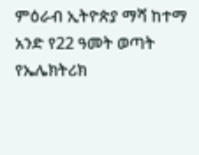ምዕራብ ኢትዮጵያ ማሻ ከተማ አንድ የ22 ዓመት ወጣት የኤሌክትሪክ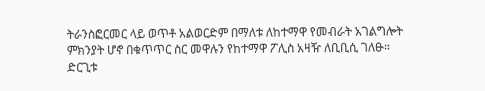ትራንስፎርመር ላይ ወጥቶ አልወርድም በማለቱ ለከተማዋ የመብራት አገልግሎት ምክንያት ሆኖ በቁጥጥር ስር መዋሉን የከተማዋ ፖሊስ አዛዥ ለቢቢሲ ገለፁ።
ድርጊቱ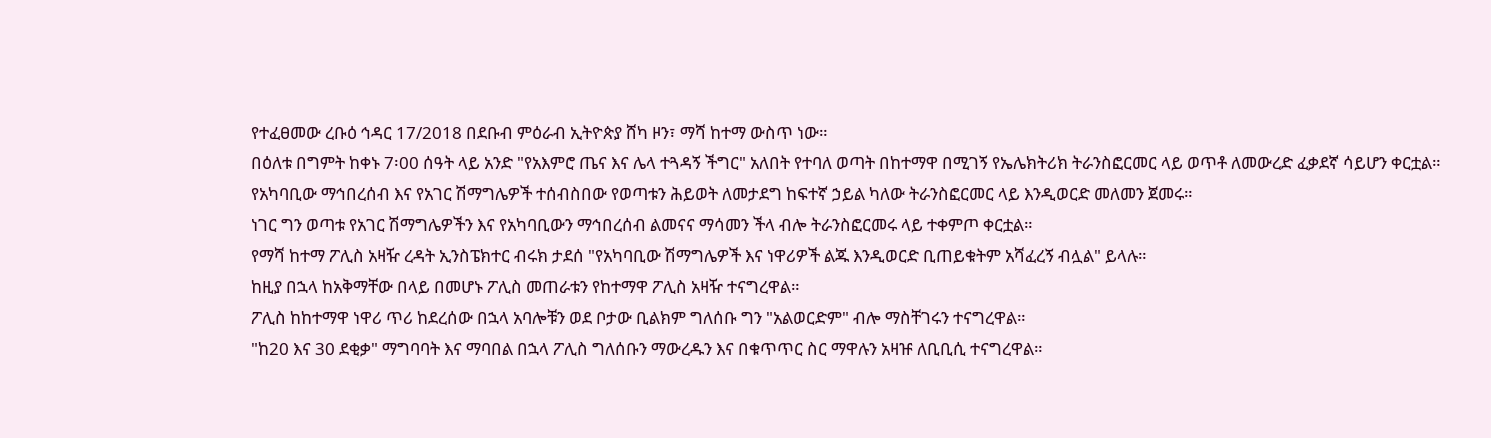የተፈፀመው ረቡዕ ኅዳር 17/2018 በደቡብ ምዕራብ ኢትዮጵያ ሸካ ዞን፣ ማሻ ከተማ ውስጥ ነው።
በዕለቱ በግምት ከቀኑ 7፡00 ሰዓት ላይ አንድ "የአእምሮ ጤና እና ሌላ ተጓዳኝ ችግር" አለበት የተባለ ወጣት በከተማዋ በሚገኝ የኤሌክትሪክ ትራንስፎርመር ላይ ወጥቶ ለመውረድ ፈቃደኛ ሳይሆን ቀርቷል።
የአካባቢው ማኅበረሰብ እና የአገር ሽማግሌዎች ተሰብስበው የወጣቱን ሕይወት ለመታደግ ከፍተኛ ኃይል ካለው ትራንስፎርመር ላይ እንዲወርድ መለመን ጀመሩ።
ነገር ግን ወጣቱ የአገር ሽማግሌዎችን እና የአካባቢውን ማኅበረሰብ ልመናና ማሳመን ችላ ብሎ ትራንስፎርመሩ ላይ ተቀምጦ ቀርቷል።
የማሻ ከተማ ፖሊስ አዛዥ ረዳት ኢንስፔክተር ብሩክ ታደሰ "የአካባቢው ሽማግሌዎች እና ነዋሪዎች ልጁ እንዲወርድ ቢጠይቁትም አሻፈረኝ ብሏል" ይላሉ።
ከዚያ በኋላ ከአቅማቸው በላይ በመሆኑ ፖሊስ መጠራቱን የከተማዋ ፖሊስ አዛዥ ተናግረዋል።
ፖሊስ ከከተማዋ ነዋሪ ጥሪ ከደረሰው በኋላ አባሎቹን ወደ ቦታው ቢልክም ግለሰቡ ግን "አልወርድም" ብሎ ማስቸገሩን ተናግረዋል።
"ከ20 እና 30 ደቂቃ" ማግባባት እና ማባበል በኋላ ፖሊስ ግለሰቡን ማውረዱን እና በቁጥጥር ስር ማዋሉን አዛዡ ለቢቢሲ ተናግረዋል።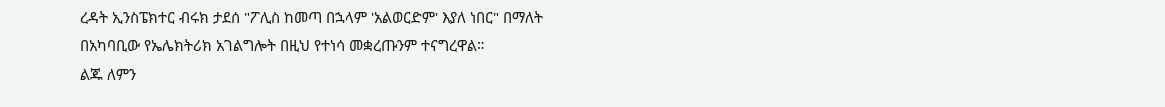ረዳት ኢንስፔክተር ብሩክ ታደሰ "ፖሊስ ከመጣ በኋላም 'አልወርድም' እያለ ነበር" በማለት በአካባቢው የኤሌክትሪክ አገልግሎት በዚህ የተነሳ መቋረጡንም ተናግረዋል።
ልጁ ለምን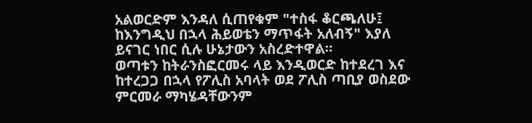አልወርድም እንዳለ ሲጠየቁም "ተስፋ ቆርጫለሁ፤ ከእንግዲህ በኋላ ሕይወቴን ማጥፋት አለብኝ" እያለ ይናገር ነበር ሲሉ ሁኔታውን አስረድተዋል።
ወጣቱን ከትራንስፎርመሩ ላይ እንዲወርድ ከተደረገ እና ከተረጋጋ በኋላ የፖሊስ አባላት ወደ ፖሊስ ጣቢያ ወስደው ምርመራ ማካሄዳቸውንም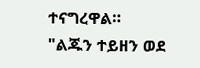ተናግረዋል።
"ልጁን ተይዘን ወደ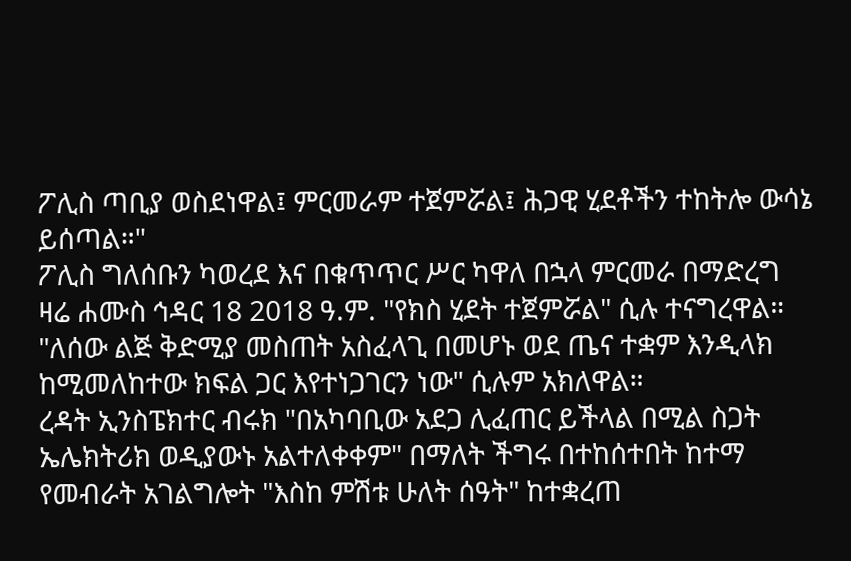ፖሊስ ጣቢያ ወስደነዋል፤ ምርመራም ተጀምሯል፤ ሕጋዊ ሂደቶችን ተከትሎ ውሳኔ ይሰጣል።"
ፖሊስ ግለሰቡን ካወረደ እና በቁጥጥር ሥር ካዋለ በኋላ ምርመራ በማድረግ ዛሬ ሐሙስ ኅዳር 18 2018 ዓ.ም. "የክስ ሂደት ተጀምሯል" ሲሉ ተናግረዋል።
"ለሰው ልጅ ቅድሚያ መስጠት አስፈላጊ በመሆኑ ወደ ጤና ተቋም እንዲላክ ከሚመለከተው ክፍል ጋር እየተነጋገርን ነው" ሲሉም አክለዋል።
ረዳት ኢንስፔክተር ብሩክ "በአካባቢው አደጋ ሊፈጠር ይችላል በሚል ስጋት ኤሌክትሪክ ወዲያውኑ አልተለቀቀም" በማለት ችግሩ በተከሰተበት ከተማ የመብራት አገልግሎት "እስከ ምሽቱ ሁለት ሰዓት" ከተቋረጠ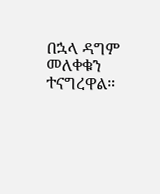በኋላ ዳግም መለቀቁን ተናግረዋል።